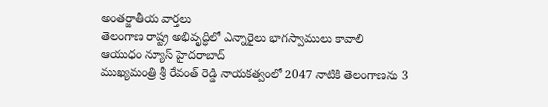అంతర్జాతీయ వార్తలు
తెలంగాణ రాష్ట్ర అభివృద్ధిలో ఎన్నారైలు భాగస్వాములు కావాలి
ఆయుధం న్యూస్ హైదరాబాద్
ముఖ్యమంత్రి శ్రీ రేవంత్ రెడ్డి నాయకత్వంలో 2047 నాటికి తెలంగాణను 3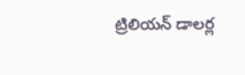ట్రిలియన్ డాలర్ల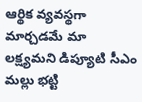ఆర్థిక వ్యవస్థగా మార్చడమే మా లక్ష్యమని డిప్యూటి సీఎం మల్లు భట్టి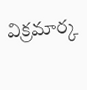విక్రమార్క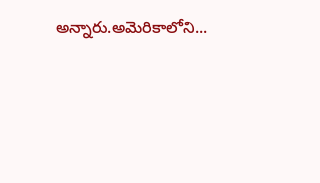అన్నారు.అమెరికాలోని...